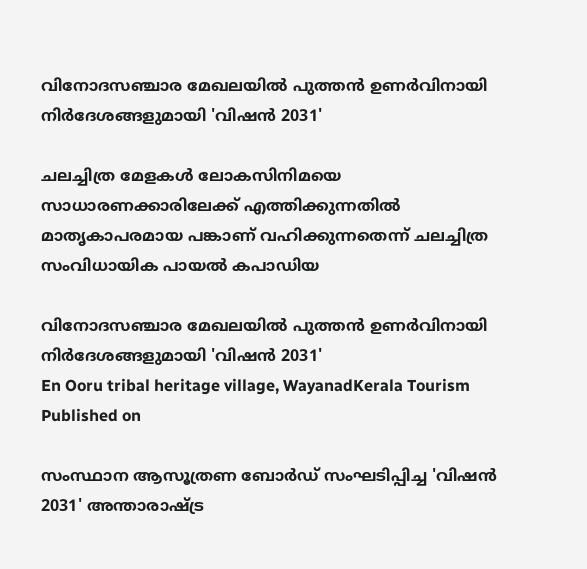വിനോദസഞ്ചാര മേഖലയിൽ പുത്തൻ ഉണർവിനായി നിർദേശങ്ങളുമായി 'വിഷൻ 2031'

ചലച്ചിത്ര മേളകൾ ലോകസിനിമയെ സാധാരണക്കാരിലേക്ക് എത്തിക്കുന്നതിൽ മാതൃകാപരമായ പങ്കാണ് വഹിക്കുന്നതെന്ന് ചലച്ചിത്ര സംവിധായിക പായൽ കപാഡിയ

വിനോദസഞ്ചാര മേഖലയിൽ പുത്തൻ ഉണർവിനായി നിർദേശങ്ങളുമായി 'വിഷൻ 2031'
En Ooru tribal heritage village, WayanadKerala Tourism
Published on

സംസ്ഥാന ആസൂത്രണ ബോർഡ് സംഘടിപ്പിച്ച 'വിഷൻ 2031' അന്താരാഷ്ട്ര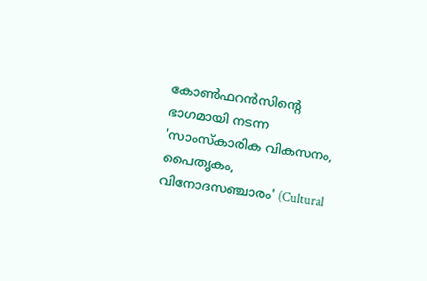കോൺഫറൻസിന്റെ ഭാഗമായി നടന്ന 'സാംസ്‌കാരിക വികസനം, പൈതൃകം, വിനോദസഞ്ചാരം' (Cultural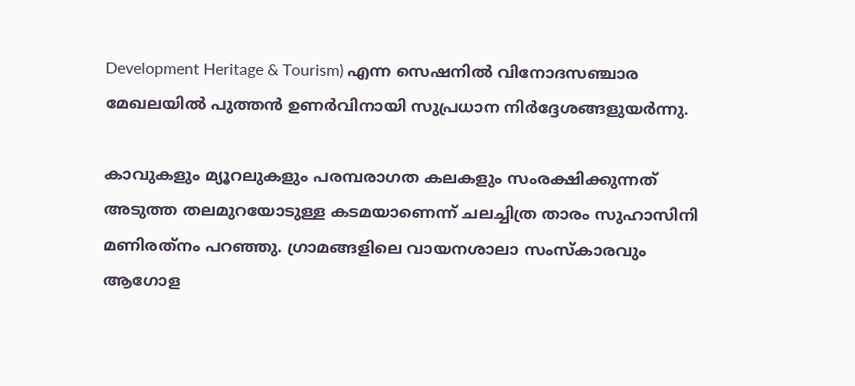Development Heritage & Tourism) എന്ന സെഷനിൽ വിനോദസഞ്ചാര മേഖലയിൽ പുത്തൻ ഉണർവിനായി സുപ്രധാന നിർദ്ദേശങ്ങളുയർന്നു.

കാവുകളും മ്യൂറലുകളും പരമ്പരാഗത കലകളും സംരക്ഷിക്കുന്നത് അടുത്ത തലമുറയോടുള്ള കടമയാണെന്ന് ചലച്ചിത്ര താരം സുഹാസിനി മണിരത്‌നം പറഞ്ഞു. ഗ്രാമങ്ങളിലെ വായനശാലാ സംസ്‌കാരവും ആഗോള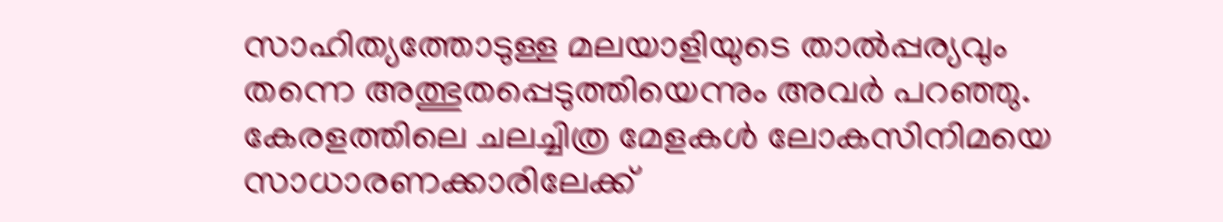സാഹിത്യത്തോടുള്ള മലയാളിയുടെ താൽപ്പര്യവും തന്നെ അത്ഭുതപ്പെടുത്തിയെന്നും അവർ പറഞ്ഞു. കേരളത്തിലെ ചലച്ചിത്ര മേളകൾ ലോകസിനിമയെ സാധാരണക്കാരിലേക്ക്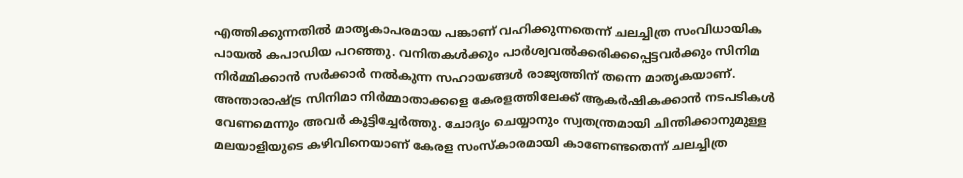എത്തിക്കുന്നതിൽ മാതൃകാപരമായ പങ്കാണ് വഹിക്കുന്നതെന്ന് ചലച്ചിത്ര സംവിധായിക പായൽ കപാഡിയ പറഞ്ഞു. വനിതകൾക്കും പാർശ്വവൽക്കരിക്കപ്പെട്ടവർക്കും സിനിമ നിർമ്മിക്കാൻ സർക്കാർ നൽകുന്ന സഹായങ്ങൾ രാജ്യത്തിന് തന്നെ മാതൃകയാണ്. അന്താരാഷ്ട്ര സിനിമാ നിർമ്മാതാക്കളെ കേരളത്തിലേക്ക് ആകർഷികക്കാൻ നടപടികൾ വേണമെന്നും അവർ കൂട്ടിച്ചേർത്തു. ചോദ്യം ചെയ്യാനും സ്വതന്ത്രമായി ചിന്തിക്കാനുമുള്ള മലയാളിയുടെ കഴിവിനെയാണ് കേരള സംസ്‌കാരമായി കാണേണ്ടതെന്ന് ചലച്ചിത്ര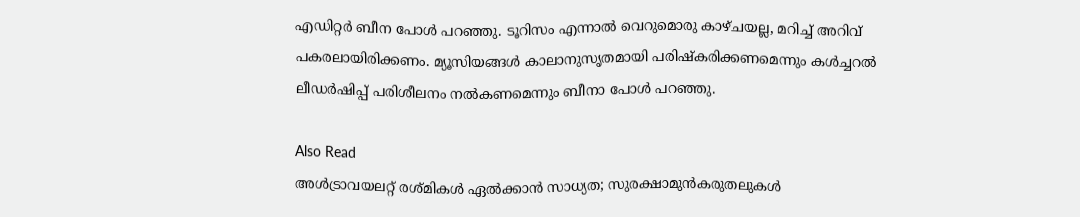എഡിറ്റർ ബീന പോൾ പറഞ്ഞു. ടൂറിസം എന്നാൽ വെറുമൊരു കാഴ്ചയല്ല, മറിച്ച് അറിവ് പകരലായിരിക്കണം. മ്യൂസിയങ്ങൾ കാലാനുസൃതമായി പരിഷ്‌കരിക്കണമെന്നും കൾച്ചറൽ ലീഡർഷിപ്പ് പരിശീലനം നൽകണമെന്നും ബീനാ പോൾ പറഞ്ഞു.

Also Read
അള്‍ട്രാവയലറ്റ് രശ്മികള്‍ ഏല്‍ക്കാന്‍ സാധ്യത; സുരക്ഷാമുന്‍കരുതലുകള്‍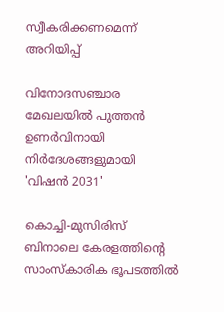സ്വീകരിക്കണമെന്ന് അറിയിപ്പ്‌

വിനോദസഞ്ചാര മേഖലയിൽ പുത്തൻ ഉണർവിനായി നിർദേശങ്ങളുമായി 'വിഷൻ 2031'

കൊച്ചി-മുസിരിസ് ബിനാലെ കേരളത്തിന്റെ സാംസ്‌കാരിക ഭൂപടത്തിൽ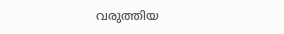വരുത്തിയ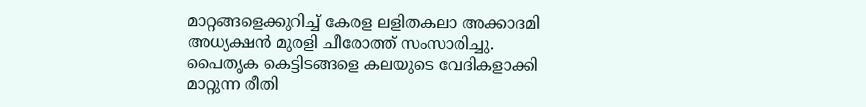മാറ്റങ്ങളെക്കുറിച്ച് കേരള ലളിതകലാ അക്കാദമി അധ്യക്ഷൻ മുരളി ചീരോത്ത് സംസാരിച്ചു. പൈതൃക കെട്ടിടങ്ങളെ കലയുടെ വേദികളാക്കി മാറ്റുന്ന രീതി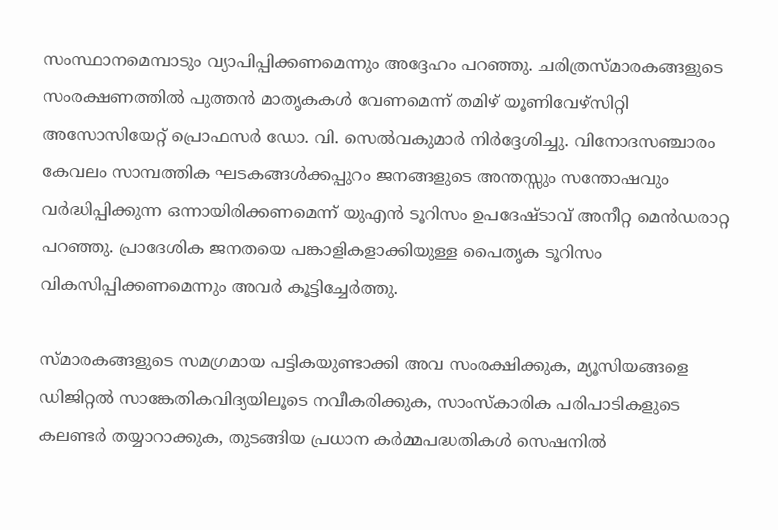സംസ്ഥാനമെമ്പാടും വ്യാപിപ്പിക്കണമെന്നും അദ്ദേഹം പറഞ്ഞു. ചരിത്രസ്മാരകങ്ങളുടെ സംരക്ഷണത്തിൽ പുത്തൻ മാതൃകകൾ വേണമെന്ന് തമിഴ് യൂണിവേഴ്സിറ്റി അസോസിയേറ്റ് പ്രൊഫസർ ഡോ. വി. സെൽവകുമാർ നിർദ്ദേശിച്ചു. വിനോദസഞ്ചാരം കേവലം സാമ്പത്തിക ഘടകങ്ങൾക്കപ്പുറം ജനങ്ങളുടെ അന്തസ്സും സന്തോഷവും വർദ്ധിപ്പിക്കുന്ന ഒന്നായിരിക്കണമെന്ന് യുഎൻ ടൂറിസം ഉപദേഷ്ടാവ് അനീറ്റ മെൻഡരാറ്റ പറഞ്ഞു. പ്രാദേശിക ജനതയെ പങ്കാളികളാക്കിയുള്ള പൈതൃക ടൂറിസം വികസിപ്പിക്കണമെന്നും അവർ കൂട്ടിച്ചേർത്തു.

സ്മാരകങ്ങളുടെ സമഗ്രമായ പട്ടികയുണ്ടാക്കി അവ സംരക്ഷിക്കുക, മ്യൂസിയങ്ങളെ ഡിജിറ്റൽ സാങ്കേതികവിദ്യയിലൂടെ നവീകരിക്കുക, സാംസ്‌കാരിക പരിപാടികളുടെ കലണ്ടർ തയ്യാറാക്കുക, തുടങ്ങിയ പ്രധാന കർമ്മപദ്ധതികൾ സെഷനിൽ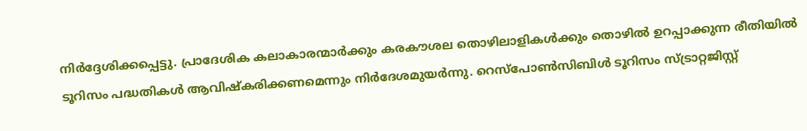നിർദ്ദേശിക്കപ്പെട്ടു. പ്രാദേശിക കലാകാരന്മാർക്കും കരകൗശല തൊഴിലാളികൾക്കും തൊഴിൽ ഉറപ്പാക്കുന്ന രീതിയിൽ ടൂറിസം പദ്ധതികൾ ആവിഷ്‌കരിക്കണമെന്നും നിർദേശമുയർന്നു. റെസ്പോൺസിബിൾ ടൂറിസം സ്ട്രാറ്റജിസ്റ്റ്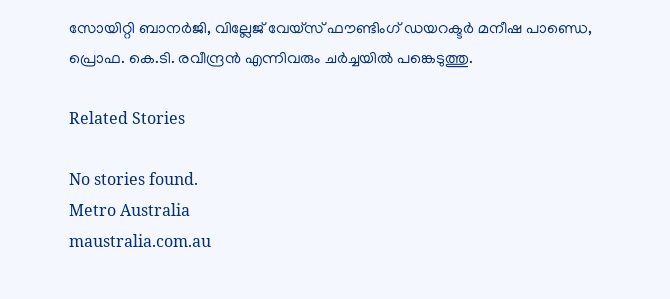സോയിറ്റി ബാനർജി, വില്ലേജ് വേയ്‌സ് ഫൗണ്ടിംഗ് ഡയറക്ടർ മനീഷ പാണ്ഡെ, പ്രൊഫ. കെ.ടി. രവീന്ദ്രൻ എന്നിവരും ചർച്ചയിൽ പങ്കെടുത്തു.

Related Stories

No stories found.
Metro Australia
maustralia.com.au